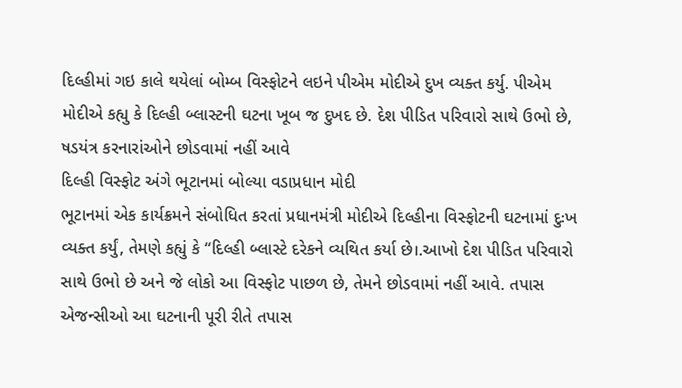દિલ્હીમાં ગઇ કાલે થયેલાં બોમ્બ વિસ્ફોટને લઇને પીએમ મોદીએ દુખ વ્યક્ત કર્યુ. પીએમ મોદીએ કહ્યુ કે દિલ્હી બ્લાસ્ટની ઘટના ખૂબ જ દુખદ છે. દેશ પીડિત પરિવારો સાથે ઉભો છે, ષડયંત્ર કરનારાંઓને છોડવામાં નહીં આવે
દિલ્હી વિસ્ફોટ અંગે ભૂટાનમાં બોલ્યા વડાપ્રધાન મોદી
ભૂટાનમાં એક કાર્યક્રમને સંબોધિત કરતાં પ્રધાનમંત્રી મોદીએ દિલ્હીના વિસ્ફોટની ઘટનામાં દુઃખ વ્યક્ત કર્યું, તેમણે કહ્યું કે “દિલ્હી બ્લાસ્ટે દરેકને વ્યથિત કર્યા છે।.આખો દેશ પીડિત પરિવારો સાથે ઉભો છે અને જે લોકો આ વિસ્ફોટ પાછળ છે, તેમને છોડવામાં નહીં આવે. તપાસ એજન્સીઓ આ ઘટનાની પૂરી રીતે તપાસ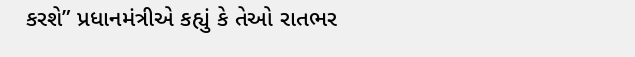કરશે” પ્રધાનમંત્રીએ કહ્યું કે તેઓ રાતભર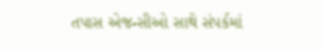તપાસ એજન્સીઓ સાથે સંપર્કમાં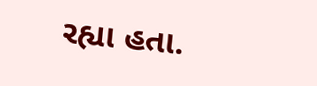રહ્યા હતા.